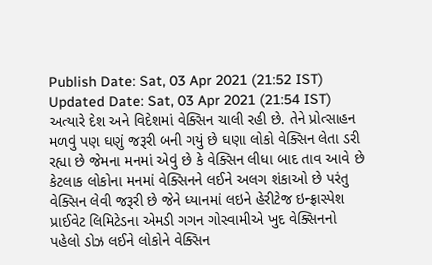Publish Date: Sat, 03 Apr 2021 (21:52 IST)
Updated Date: Sat, 03 Apr 2021 (21:54 IST)
અત્યારે દેશ અને વિદેશમાં વેક્સિન ચાલી રહી છે. તેને પ્રોત્સાહન મળવું પણ ઘણું જરૂરી બની ગયું છે ઘણા લોકો વેક્સિન લેતા ડરી રહ્યા છે જેમના મનમાં એવું છે કે વેક્સિન લીધા બાદ તાવ આવે છે કેટલાક લોકોના મનમાં વેક્સિનને લઈને અલગ શંકાઓ છે પરંતુ વેક્સિન લેવી જરૂરી છે જેને ધ્યાનમાં લઇને હેરીટેજ ઇન્ફ્રાસ્પેશ પ્રાઈવેટ લિમિટેડના એમડી ગગન ગોસ્વામીએ ખુદ વેક્સિનનો પહેલો ડોઝ લઈને લોકોને વેક્સિન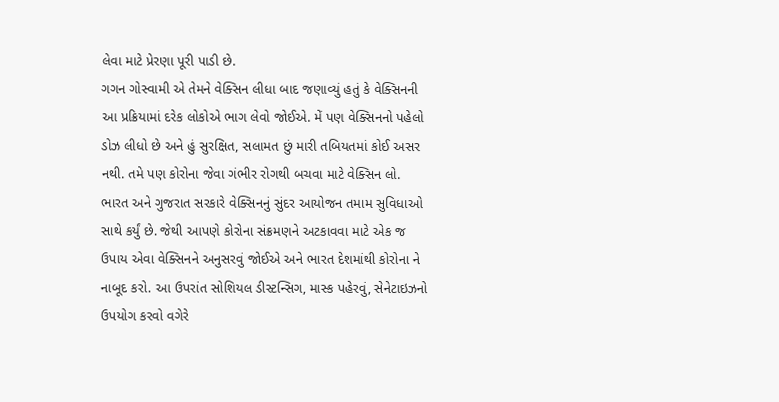લેવા માટે પ્રેરણા પૂરી પાડી છે.
ગગન ગોસ્વામી એ તેમને વેક્સિન લીધા બાદ જણાવ્યું હતું કે વેક્સિનની આ પ્રક્રિયામાં દરેક લોકોએ ભાગ લેવો જોઈએ. મેં પણ વેક્સિનનો પહેલો ડોઝ લીધો છે અને હું સુરક્ષિત, સલામત છું મારી તબિયતમાં કોઈ અસર નથી. તમે પણ કોરોના જેવા ગંભીર રોગથી બચવા માટે વેક્સિન લો.
ભારત અને ગુજરાત સરકારે વેક્સિનનું સુંદર આયોજન તમામ સુવિધાઓ સાથે કર્યું છે. જેથી આપણે કોરોના સંક્રમણને અટકાવવા માટે એક જ ઉપાય એવા વેક્સિનને અનુસરવું જોઈએ અને ભારત દેશમાંથી કોરોના ને નાબૂદ કરો. આ ઉપરાંત સોશિયલ ડીસ્ટન્સિગ, માસ્ક પહેરવું, સેનેટાઇઝનો ઉપયોગ કરવો વગેરે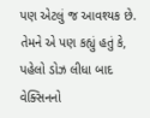પણ એટલું જ આવશ્યક છે.
તેમને એ પણ કહ્યું હતું કે, પહેલો ડોઝ લીધા બાદ વેક્સિનનો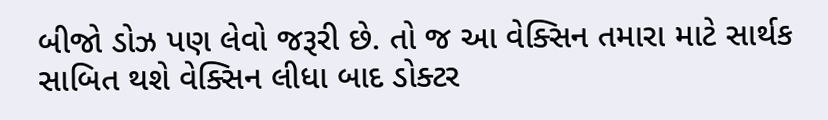બીજો ડોઝ પણ લેવો જરૂરી છે. તો જ આ વેક્સિન તમારા માટે સાર્થક સાબિત થશે વેક્સિન લીધા બાદ ડોક્ટર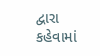દ્વારા કહેવામાં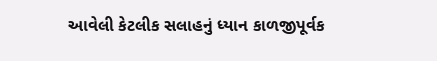આવેલી કેટલીક સલાહનું ધ્યાન કાળજીપૂર્વક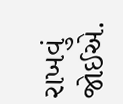રાખવું જોઈએ.